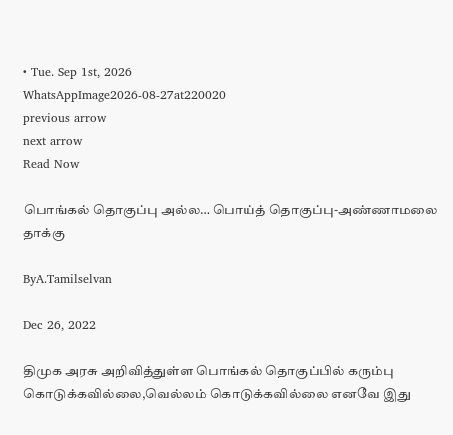• Tue. Sep 1st, 2026
WhatsAppImage2026-08-27at220020
previous arrow
next arrow
Read Now

பொங்கல் தொகுப்பு அல்ல… பொய்த் தொகுப்பு-அண்ணாமலை தாக்கு

ByA.Tamilselvan

Dec 26, 2022

திமுக அரசு அறிவித்துள்ள பொங்கல் தொகுப்பில் கரும்பு கொடுக்கவில்லை,வெல்லம் கொடுக்கவில்லை எனவே இது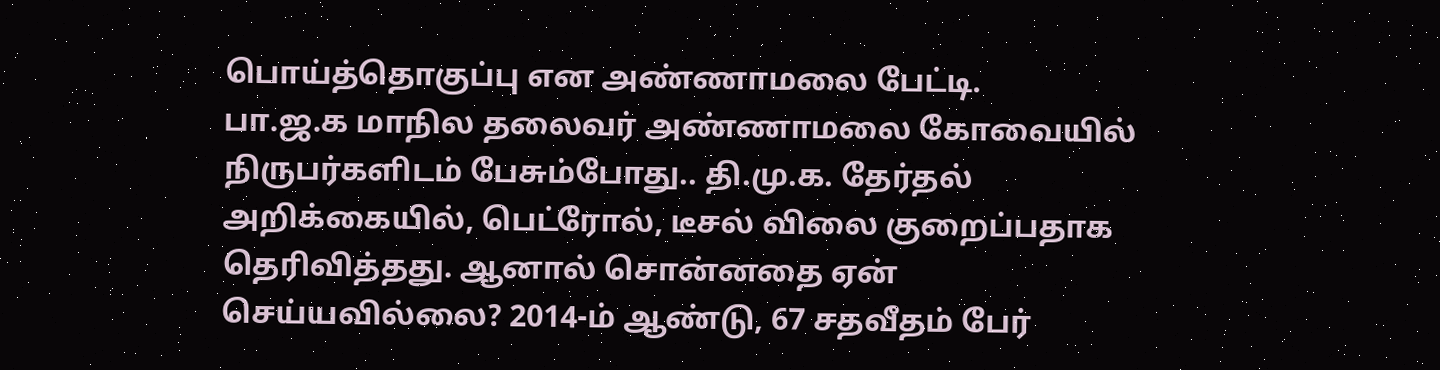பொய்த்தொகுப்பு என அண்ணாமலை பேட்டி.
பா.ஜ.க மாநில தலைவர் அண்ணாமலை கோவையில் நிருபர்களிடம் பேசும்போது.. தி.மு.க. தேர்தல் அறிக்கையில், பெட்ரோல், டீசல் விலை குறைப்பதாக தெரிவித்தது. ஆனால் சொன்னதை ஏன் செய்யவில்லை? 2014-ம் ஆண்டு, 67 சதவீதம் பேர்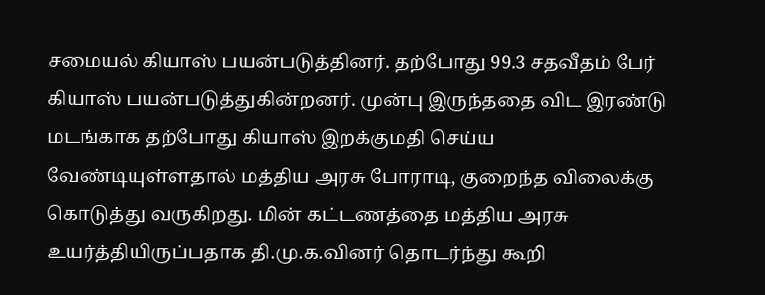சமையல் கியாஸ் பயன்படுத்தினர். தற்போது 99.3 சதவீதம் பேர் கியாஸ் பயன்படுத்துகின்றனர். முன்பு இருந்ததை விட இரண்டு மடங்காக தற்போது கியாஸ் இறக்குமதி செய்ய வேண்டியுள்ளதால் மத்திய அரசு போராடி, குறைந்த விலைக்கு கொடுத்து வருகிறது. மின் கட்டணத்தை மத்திய அரசு உயர்த்தியிருப்பதாக தி.மு.க.வினர் தொடர்ந்து கூறி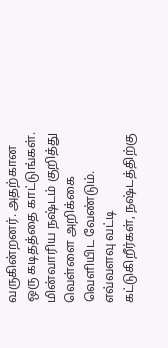வருகின்றனர். அதற்கான ஒரு கடிதத்தை காட்டுங்கள்.
மின்வாரிய நஷ்டம் குறித்து வெள்ளை அறிக்கை வெளியிட வேண்டும். எவ்வளவு வட்டி கட்டுகிறீர்கள், நஷ்டத்திற்கு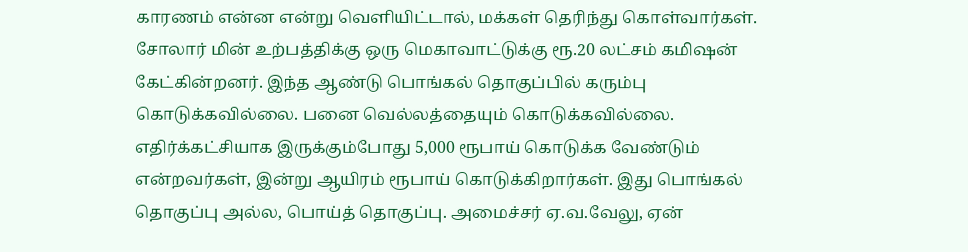காரணம் என்ன என்று வெளியிட்டால், மக்கள் தெரிந்து கொள்வார்கள். சோலார் மின் உற்பத்திக்கு ஒரு மெகாவாட்டுக்கு ரூ.20 லட்சம் கமிஷன் கேட்கின்றனர். இந்த ஆண்டு பொங்கல் தொகுப்பில் கரும்பு கொடுக்கவில்லை. பனை வெல்லத்தையும் கொடுக்கவில்லை. எதிர்க்கட்சியாக இருக்கும்போது 5,000 ரூபாய் கொடுக்க வேண்டும் என்றவர்கள், இன்று ஆயிரம் ரூபாய் கொடுக்கிறார்கள். இது பொங்கல் தொகுப்பு அல்ல, பொய்த் தொகுப்பு. அமைச்சர் ஏ.வ.வேலு, ஏன்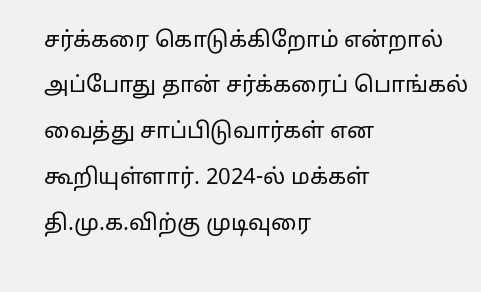சர்க்கரை கொடுக்கிறோம் என்றால் அப்போது தான் சர்க்கரைப் பொங்கல் வைத்து சாப்பிடுவார்கள் என கூறியுள்ளார். 2024-ல் மக்கள் தி.மு.க.விற்கு முடிவுரை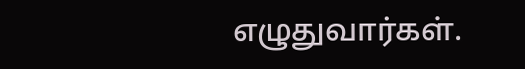எழுதுவார்கள்.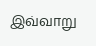இவ்வாறு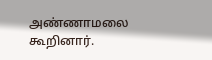அண்ணாமலை கூறினார்.